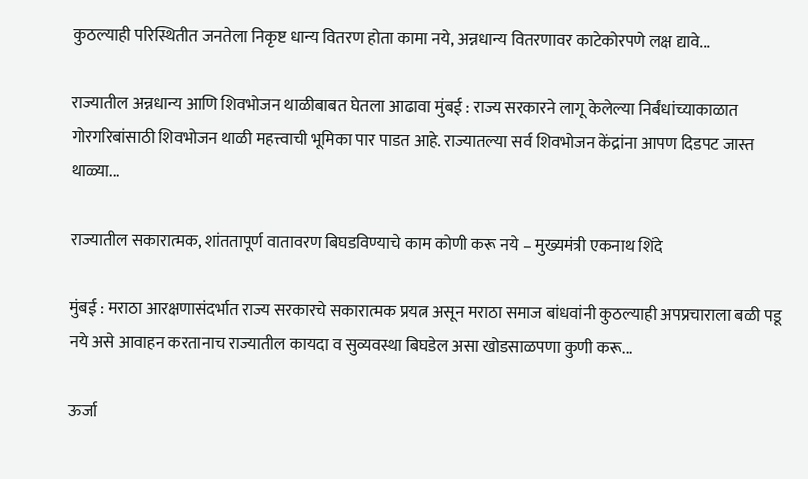कुठल्याही परिस्थितीत जनतेला निकृष्ट धान्य वितरण होता कामा नये, अन्नधान्य वितरणावर काटेकोरपणे लक्ष द्यावे...

राज्यातील अन्नधान्य आणि शिवभोजन थाळीबाबत घेतला आढावा मुंबई : राज्य सरकारने लागू केलेल्या निर्बंधांच्याकाळात गोरगरिबांसाठी शिवभोजन थाळी महत्त्वाची भूमिका पार पाडत आहे. राज्यातल्या सर्व शिवभोजन केंद्रांना आपण दिडपट जास्त थाळ्या...

राज्यातील सकारात्मक, शांततापूर्ण वातावरण बिघडविण्याचे काम कोणी करू नये – मुख्यमंत्री एकनाथ शिंदे

मुंबई : मराठा आरक्षणासंदर्भात राज्य सरकारचे सकारात्मक प्रयत्न असून मराठा समाज बांधवांनी कुठल्याही अपप्रचाराला बळी पडू नये असे आवाहन करतानाच राज्यातील कायदा व सुव्यवस्था बिघडेल असा खोडसाळपणा कुणी करू...

ऊर्जा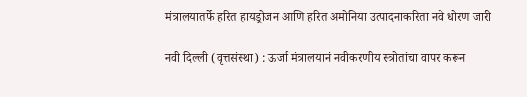मंत्रालयातर्फे हरित हायड्रोजन आणि हरित अमोनिया उत्पादनाकरिता नवे धोरण जारी

नवी दिल्ली (वृत्तसंस्था) : ऊर्जा मंत्रालयानं नवीकरणीय स्त्रोतांचा वापर करून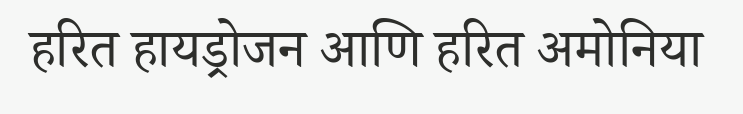हरित हायड्रोजन आणि हरित अमोनिया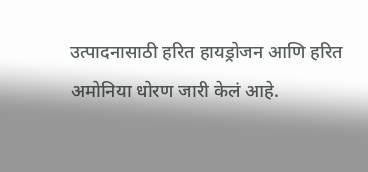उत्पादनासाठी हरित हायड्रोजन आणि हरित अमोनिया धोरण जारी केलं आहे.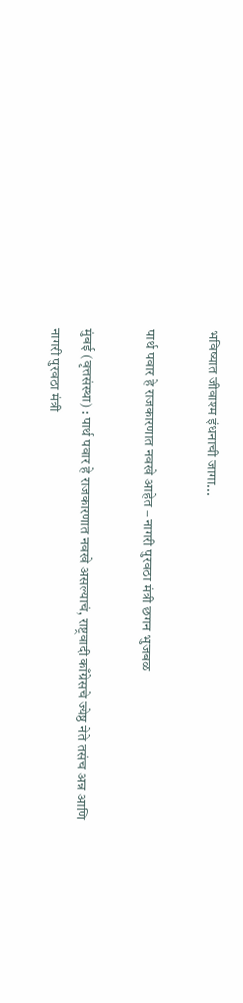भविष्यात जीवाश्म इंधनाची जागा...

पार्थ पवार हे राजकारणात नवखे आहेत – नागरी पुरवठा मंत्री छगन भुजबळ

मुंबई (वृत्तसंस्था) : पार्थ पवार हे राजकारणात नवखे असल्याचं, राष्ट्रवादी काँग्रेसचे ज्येष्ठ नेते तसंच अन्न आणि नागरी पुरवठा मंत्री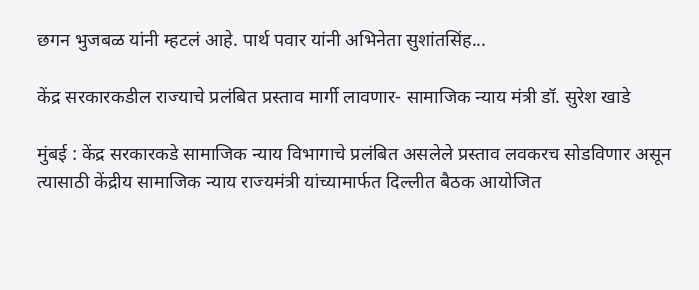छगन भुजबळ यांनी म्हटलं आहे. पार्थ पवार यांनी अभिनेता सुशांतसिंह...

केंद्र सरकारकडील राज्याचे प्रलंबित प्रस्ताव मार्गी लावणार- सामाजिक न्याय मंत्री डॉ. सुरेश खाडे

मुंबई : केंद्र सरकारकडे सामाजिक न्याय विभागाचे प्रलंबित असलेले प्रस्ताव लवकरच सोडविणार असून त्यासाठी केंद्रीय सामाजिक न्याय राज्यमंत्री यांच्यामार्फत दिल्लीत बैठक आयोजित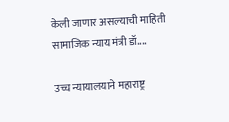केली जाणार असल्याची माहिती सामाजिक न्याय मंत्री डॉ....

उच्च न्यायालयाने महाराष्ट्र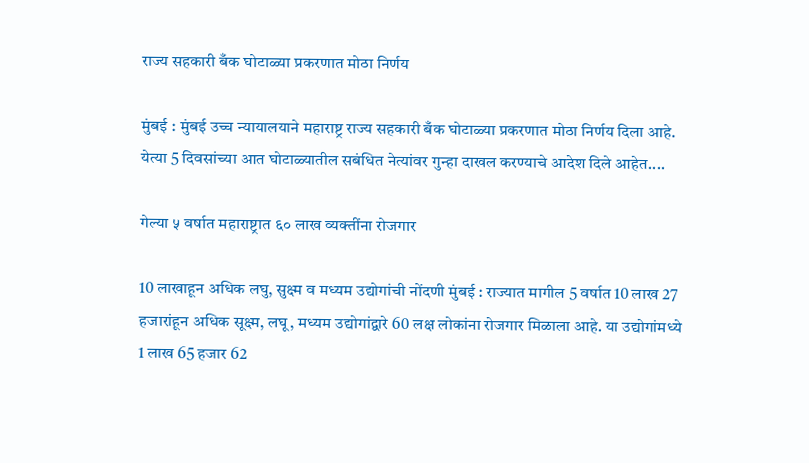राज्य सहकारी बँक घोटाळ्या प्रकरणात मोठा निर्णय

मुंबई : मुंबई उच्च न्यायालयाने महाराष्ट्र राज्य सहकारी बँक घोटाळ्या प्रकरणात मोठा निर्णय दिला आहे. येत्या 5 दिवसांच्या आत घोटाळ्यातील सबंधित नेत्यांवर गुन्हा दाखल करण्याचे आदेश दिले आहेत....

गेल्या ५ वर्षात महाराष्ट्रात ६० लाख व्यक्तींना रोजगार

10 लाखाहून अधिक लघु, सुक्ष्म व मध्यम उद्योगांची नोंदणी मुंबई : राज्यात मागील 5 वर्षात 10 लाख 27 हजारांहून अधिक सूक्ष्म, लघू, मध्यम उद्योगांद्वारे 60 लक्ष लोकांना रोजगार मिळाला आहे. या उद्योगांमध्ये 1 लाख 65 हजार 62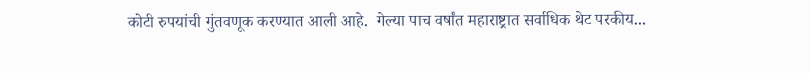कोटी रुपयांची गुंतवणूक करण्यात आली आहे.  गेल्या पाच वर्षांत महाराष्ट्रात सर्वाधिक थेट परकीय...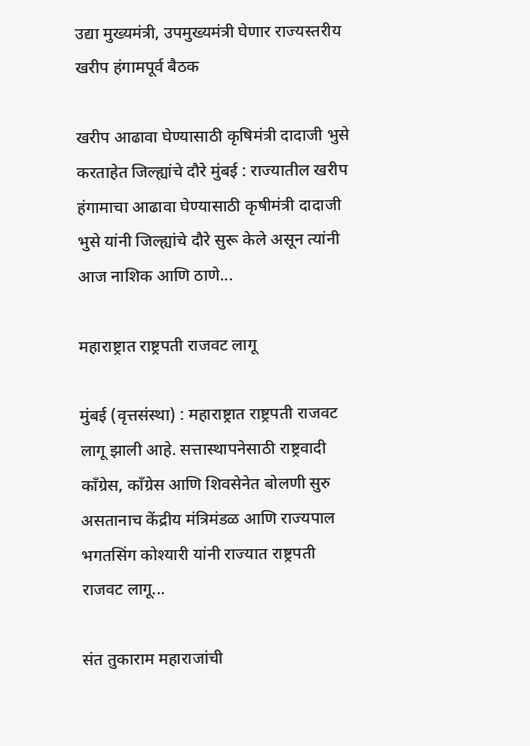उद्या मुख्यमंत्री, उपमुख्यमंत्री घेणार राज्यस्तरीय खरीप हंगामपूर्व बैठक

खरीप आढावा घेण्यासाठी कृषिमंत्री दादाजी भुसे करताहेत जिल्ह्यांचे दौरे मुंबई : राज्यातील खरीप हंगामाचा आढावा घेण्यासाठी कृषीमंत्री दादाजी भुसे यांनी जिल्ह्यांचे दौरे सुरू केले असून त्यांनी आज नाशिक आणि ठाणे...

महाराष्ट्रात राष्ट्रपती राजवट लागू

मुंबई (वृत्तसंस्था) : महाराष्ट्रात राष्ट्रपती राजवट लागू झाली आहे. सत्तास्थापनेसाठी राष्ट्रवादी काँग्रेस, काँग्रेस आणि शिवसेनेत बोलणी सुरु असतानाच केंद्रीय मंत्रिमंडळ आणि राज्यपाल भगतसिंग कोश्यारी यांनी राज्यात राष्ट्रपती राजवट लागू...

संत तुकाराम महाराजांची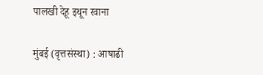पालखी देहू इथून रवाना

मुंबई (वृत्तसंस्था) : आषाढी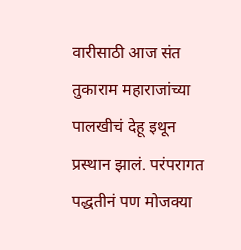वारीसाठी आज संत तुकाराम महाराजांच्या पालखीचं देहू इथून प्रस्थान झालं. परंपरागत पद्धतीनं पण मोजक्या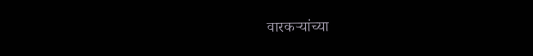वारकऱ्यांच्या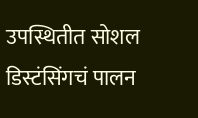उपस्थितीत सोशल डिस्टंसिंगचं पालन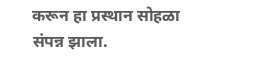करून हा प्रस्थान सोहळा संपन्न झाला.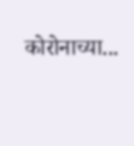कोरोनाच्या...